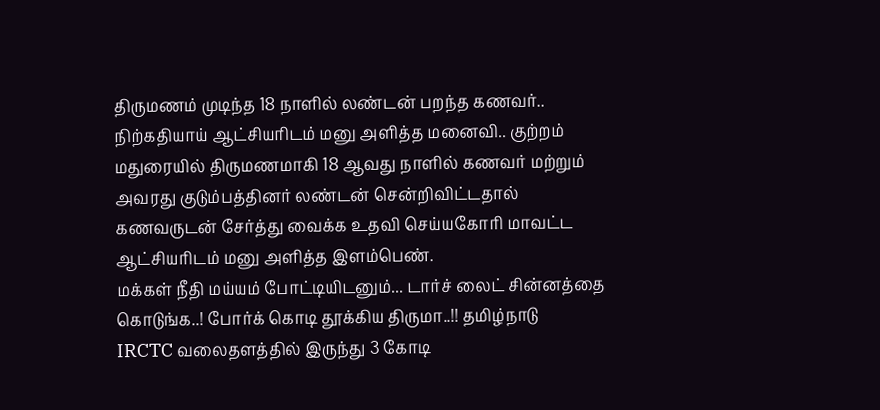திருமணம் முடிந்த 18 நாளில் லண்டன் பறந்த கணவர்.. நிற்கதியாய் ஆட்சியரிடம் மனு அளித்த மனைவி.. குற்றம் மதுரையில் திருமணமாகி 18 ஆவது நாளில் கணவர் மற்றும் அவரது குடும்பத்தினர் லண்டன் சென்றிவிட்டதால் கணவருடன் சேர்த்து வைக்க உதவி செய்யகோரி மாவட்ட ஆட்சியரிடம் மனு அளித்த இளம்பெண்.
மக்கள் நீதி மய்யம் போட்டியிடனும்... டார்ச் லைட் சின்னத்தை கொடுங்க..! போர்க் கொடி தூக்கிய திருமா..!! தமிழ்நாடு
IRCTC வலைதளத்தில் இருந்து 3 கோடி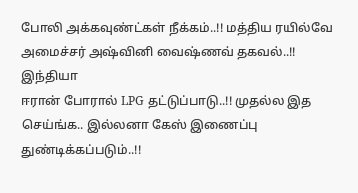போலி அக்கவுண்ட்கள் நீக்கம்..!! மத்திய ரயில்வே அமைச்சர் அஷ்வினி வைஷ்ணவ் தகவல்..!! இந்தியா
ஈரான் போரால் LPG தட்டுப்பாடு..!! முதல்ல இத செய்ங்க.. இல்லனா கேஸ் இணைப்பு துண்டிக்கப்படும்..!!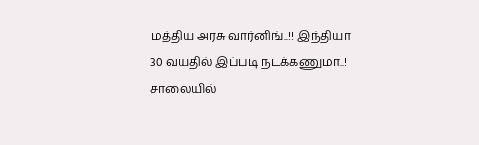மத்திய அரசு வார்னிங்..!! இந்தியா
30 வயதில் இப்படி நடக்கணுமா..! சாலையில்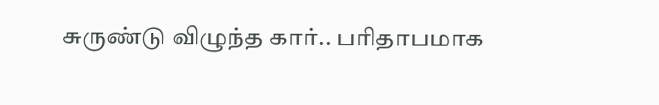சுருண்டு விழுந்த கார்.. பரிதாபமாக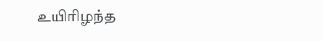உயிரிழந்த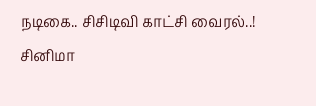நடிகை.. சிசிடிவி காட்சி வைரல்..! சினிமா